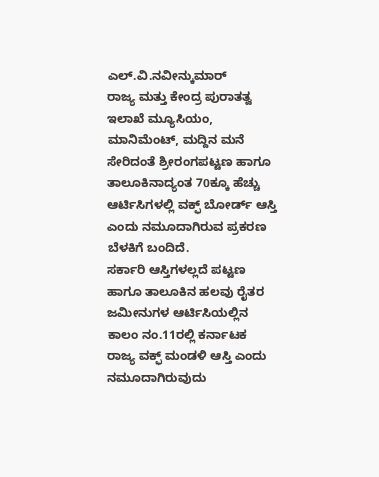ಎಲ್.ವಿ.ನವೀನ್ಕುಮಾರ್
ರಾಜ್ಯ ಮತ್ತು ಕೇಂದ್ರ ಪುರಾತತ್ವ ಇಲಾಖೆ ಮ್ಯೂಸಿಯಂ, ಮಾನಿಮೆಂಟ್, ಮದ್ದಿನ ಮನೆ ಸೇರಿದಂತೆ ಶ್ರೀರಂಗಪಟ್ಟಣ ಹಾಗೂ ತಾಲೂಕಿನಾದ್ಯಂತ 70ಕ್ಕೂ ಹೆಚ್ಚು ಆರ್ಟಿಸಿಗಳಲ್ಲಿ ವಕ್ಫ್ ಬೋರ್ಡ್ ಆಸ್ತಿ ಎಂದು ನಮೂದಾಗಿರುವ ಪ್ರಕರಣ ಬೆಳಕಿಗೆ ಬಂದಿದೆ.
ಸರ್ಕಾರಿ ಆಸ್ತಿಗಳಲ್ಲದೆ ಪಟ್ಟಣ ಹಾಗೂ ತಾಲೂಕಿನ ಹಲವು ರೈತರ ಜಮೀನುಗಳ ಆರ್ಟಿಸಿಯಲ್ಲಿನ ಕಾಲಂ ನಂ.11ರಲ್ಲಿ ಕರ್ನಾಟಕ ರಾಜ್ಯ ವಕ್ಫ್ ಮಂಡಳಿ ಆಸ್ತಿ ಎಂದು ನಮೂದಾಗಿರುವುದು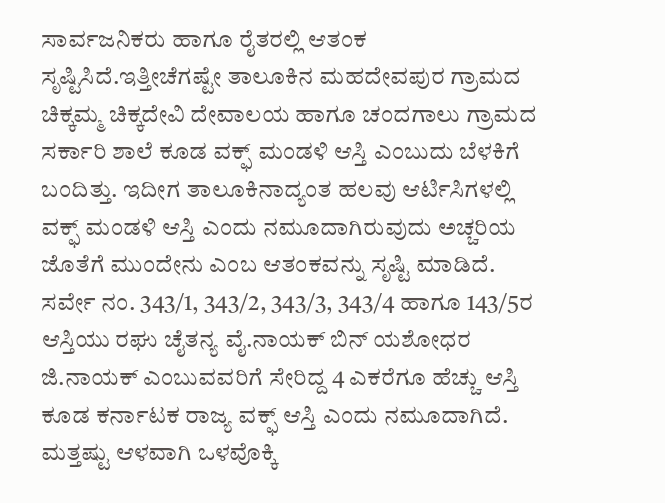ಸಾರ್ವಜನಿಕರು ಹಾಗೂ ರೈತರಲ್ಲಿ ಆತಂಕ ಸೃಷ್ಟಿಸಿದೆ.ಇತ್ತೀಚೆಗಷ್ಟೇ ತಾಲೂಕಿನ ಮಹದೇವಪುರ ಗ್ರಾಮದ ಚಿಕ್ಕಮ್ಮ ಚಿಕ್ಕದೇವಿ ದೇವಾಲಯ ಹಾಗೂ ಚಂದಗಾಲು ಗ್ರಾಮದ ಸರ್ಕಾರಿ ಶಾಲೆ ಕೂಡ ವಕ್ಫ್ ಮಂಡಳಿ ಆಸ್ತಿ ಎಂಬುದು ಬೆಳಕಿಗೆ ಬಂದಿತ್ತು. ಇದೀಗ ತಾಲೂಕಿನಾದ್ಯಂತ ಹಲವು ಆರ್ಟಿಸಿಗಳಲ್ಲಿ ವಕ್ಫ್ ಮಂಡಳಿ ಆಸ್ತಿ ಎಂದು ನಮೂದಾಗಿರುವುದು ಅಚ್ಚರಿಯ ಜೊತೆಗೆ ಮುಂದೇನು ಎಂಬ ಆತಂಕವನ್ನು ಸೃಷ್ಟಿ ಮಾಡಿದೆ.
ಸರ್ವೇ ನಂ. 343/1, 343/2, 343/3, 343/4 ಹಾಗೂ 143/5ರ ಆಸ್ತಿಯು ರಘು ಚೈತನ್ಯ ವೈ.ನಾಯಕ್ ಬಿನ್ ಯಶೋಧರ ಜಿ.ನಾಯಕ್ ಎಂಬುವವರಿಗೆ ಸೇರಿದ್ದ 4 ಎಕರೆಗೂ ಹೆಚ್ಚು ಆಸ್ತಿ ಕೂಡ ಕರ್ನಾಟಕ ರಾಜ್ಯ ವಕ್ಫ್ ಆಸ್ತಿ ಎಂದು ನಮೂದಾಗಿದೆ.
ಮತ್ತಷ್ಟು ಆಳವಾಗಿ ಒಳವೊಕ್ಕಿ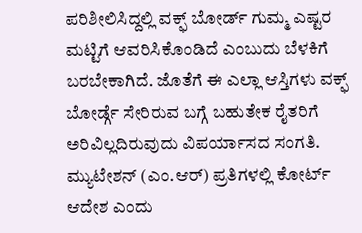ಪರಿಶೀಲಿಸಿದ್ದಲ್ಲಿ ವಕ್ಫ್ ಬೋರ್ಡ್ ಗುಮ್ಮ ಎಷ್ಟರ ಮಟ್ಟಿಗೆ ಆವರಿಸಿಕೊಂಡಿದೆ ಎಂಬುದು ಬೆಳಕಿಗೆ ಬರಬೇಕಾಗಿದೆ. ಜೊತೆಗೆ ಈ ಎಲ್ಲಾ ಆಸ್ತಿಗಳು ವಕ್ಫ್ ಬೋರ್ಡ್ಗೆ ಸೇರಿರುವ ಬಗ್ಗೆ ಬಹುತೇಕ ರೈತರಿಗೆ ಅರಿವಿಲ್ಲದಿರುವುದು ವಿಪರ್ಯಾಸದ ಸಂಗತಿ.
ಮ್ಯುಟೇಶನ್ (ಎಂ.ಆರ್) ಪ್ರತಿಗಳಲ್ಲಿ ಕೋರ್ಟ್ ಆದೇಶ ಎಂದು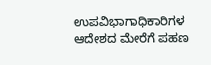ಉಪವಿಭಾಗಾಧಿಕಾರಿಗಳ ಆದೇಶದ ಮೇರೆಗೆ ಪಹಣ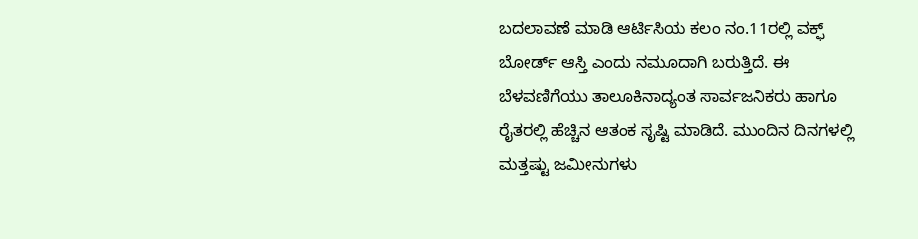ಬದಲಾವಣೆ ಮಾಡಿ ಆರ್ಟಿಸಿಯ ಕಲಂ ನಂ.11ರಲ್ಲಿ ವಕ್ಫ್ ಬೋರ್ಡ್ ಆಸ್ತಿ ಎಂದು ನಮೂದಾಗಿ ಬರುತ್ತಿದೆ. ಈ ಬೆಳವಣಿಗೆಯು ತಾಲೂಕಿನಾದ್ಯಂತ ಸಾರ್ವಜನಿಕರು ಹಾಗೂ ರೈತರಲ್ಲಿ ಹೆಚ್ಚಿನ ಆತಂಕ ಸೃಷ್ಟಿ ಮಾಡಿದೆ. ಮುಂದಿನ ದಿನಗಳಲ್ಲಿ ಮತ್ತಷ್ಟು ಜಮೀನುಗಳು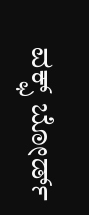ವಕ್ಫ್ ಬೋರ್ಡ್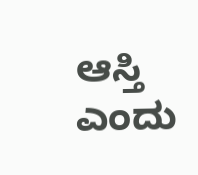ಆಸ್ತಿ ಎಂದು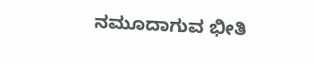ನಮೂದಾಗುವ ಭೀತಿ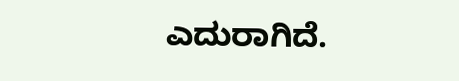ಎದುರಾಗಿದೆ.